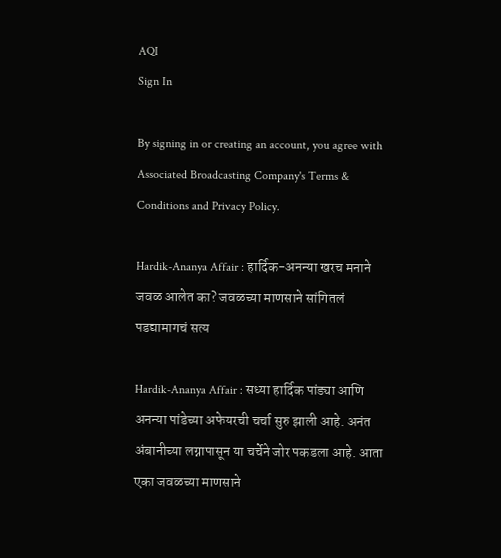AQI
Sign In

By signing in or creating an account, you agree with Associated Broadcasting Company's Terms & Conditions and Privacy Policy.

Hardik-Ananya Affair : हार्दिक-अनन्या खरच मनाने जवळ आलेत का? जवळच्या माणसाने सांगितलं पडद्यामागचं सत्य

Hardik-Ananya Affair : सध्या हार्दिक पांड्या आणि अनन्या पांडेच्या अफेयरची चर्चा सुरु झाली आहे. अनंत अंबानीच्या लग्नापासून या चर्चेने जोर पकडला आहे. आता एका जवळच्या माणसाने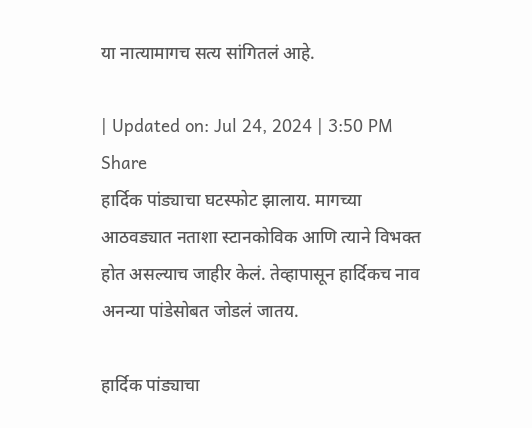या नात्यामागच सत्य सांगितलं आहे.

| Updated on: Jul 24, 2024 | 3:50 PM
Share
हार्दिक पांड्याचा घटस्फोट झालाय. मागच्या आठवड्यात नताशा स्टानकोविक आणि त्याने विभक्त होत असल्याच जाहीर केलं. तेव्हापासून हार्दिकच नाव अनन्या पांडेसोबत जोडलं जातय.

हार्दिक पांड्याचा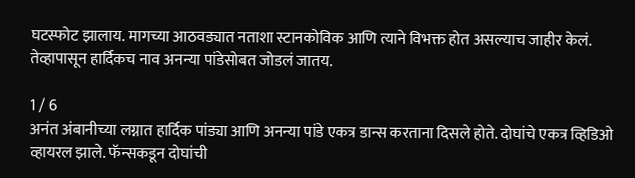घटस्फोट झालाय. मागच्या आठवड्यात नताशा स्टानकोविक आणि त्याने विभक्त होत असल्याच जाहीर केलं. तेव्हापासून हार्दिकच नाव अनन्या पांडेसोबत जोडलं जातय.

1 / 6
अनंत अंबानीच्या लग्नात हार्दिक पांड्या आणि अनन्या पांडे एकत्र डान्स करताना दिसले होते. दोघांचे एकत्र व्हिडिओ व्हायरल झाले. फॅन्सकडून दोघांची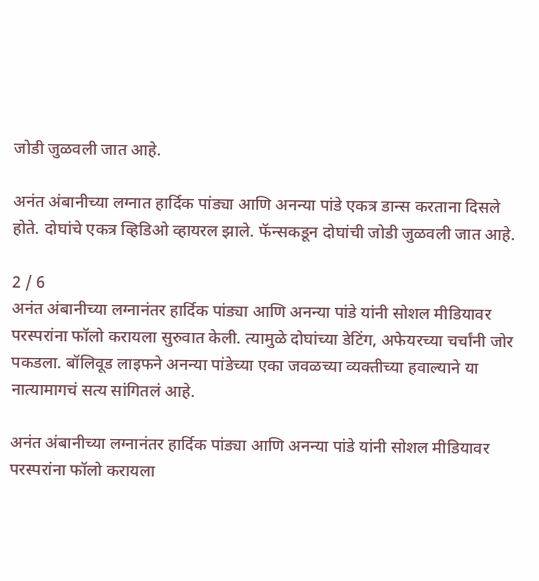जोडी जुळवली जात आहे.

अनंत अंबानीच्या लग्नात हार्दिक पांड्या आणि अनन्या पांडे एकत्र डान्स करताना दिसले होते. दोघांचे एकत्र व्हिडिओ व्हायरल झाले. फॅन्सकडून दोघांची जोडी जुळवली जात आहे.

2 / 6
अनंत अंबानीच्या लग्नानंतर हार्दिक पांड्या आणि अनन्या पांडे यांनी सोशल मीडियावर परस्परांना फॉलो करायला सुरुवात केली. त्यामुळे दोघांच्या डेटिंग, अफेयरच्या चर्चांनी जोर पकडला. बॉलिवूड लाइफने अनन्या पांडेच्या एका जवळच्या व्यक्तीच्या हवाल्याने या नात्यामागचं सत्य सांगितलं आहे.

अनंत अंबानीच्या लग्नानंतर हार्दिक पांड्या आणि अनन्या पांडे यांनी सोशल मीडियावर परस्परांना फॉलो करायला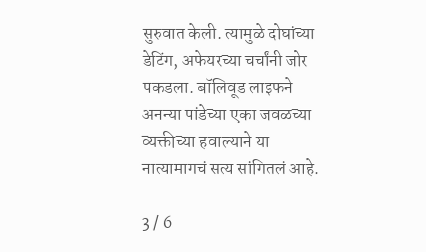सुरुवात केली. त्यामुळे दोघांच्या डेटिंग, अफेयरच्या चर्चांनी जोर पकडला. बॉलिवूड लाइफने अनन्या पांडेच्या एका जवळच्या व्यक्तीच्या हवाल्याने या नात्यामागचं सत्य सांगितलं आहे.

3 / 6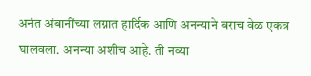अनंत अंबानींच्या लग्नात हार्दिक आणि अनन्याने बराच वेळ एकत्र घालवला. अनन्या अशीच आहे. ती नव्या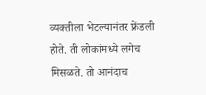व्यक्तीला भेटल्यानंतर फ्रेंडली होते. ती लोकांमध्ये लगेच मिसळते. तो आनंदाच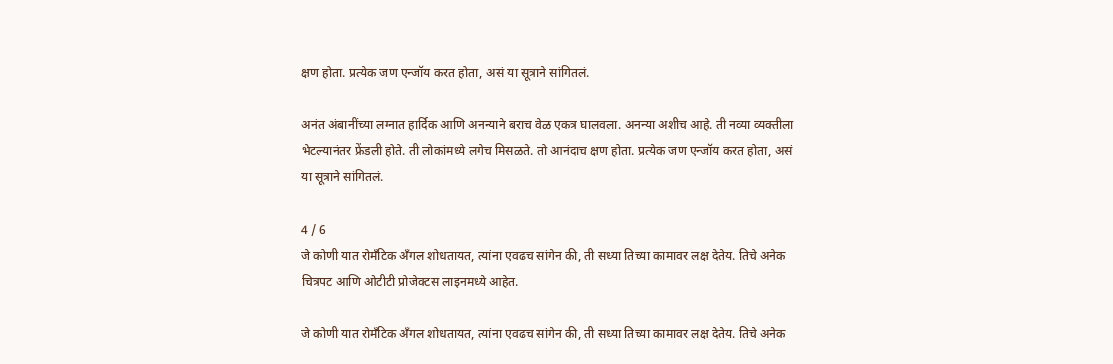क्षण होता. प्रत्येक जण एन्जॉय करत होता, असं या सूत्राने सांगितलं.

अनंत अंबानींच्या लग्नात हार्दिक आणि अनन्याने बराच वेळ एकत्र घालवला. अनन्या अशीच आहे. ती नव्या व्यक्तीला भेटल्यानंतर फ्रेंडली होते. ती लोकांमध्ये लगेच मिसळते. तो आनंदाच क्षण होता. प्रत्येक जण एन्जॉय करत होता, असं या सूत्राने सांगितलं.

4 / 6
जे कोणी यात रोमँटिक अँगल शोधतायत, त्यांना एवढच सांगेन की, ती सध्या तिच्या कामावर लक्ष देतेय. तिचे अनेक चित्रपट आणि ओटीटी प्रोजेक्टस लाइनमध्ये आहेत.

जे कोणी यात रोमँटिक अँगल शोधतायत, त्यांना एवढच सांगेन की, ती सध्या तिच्या कामावर लक्ष देतेय. तिचे अनेक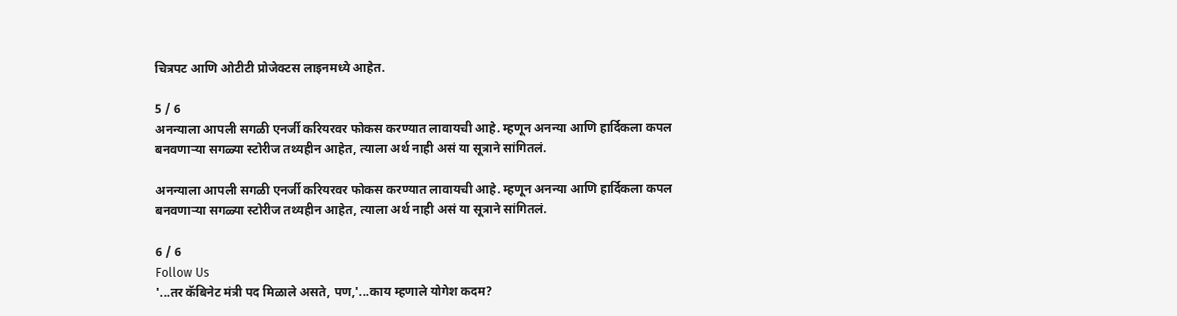चित्रपट आणि ओटीटी प्रोजेक्टस लाइनमध्ये आहेत.

5 / 6
अनन्याला आपली सगळी एनर्जी करियरवर फोकस करण्यात लावायची आहे. म्हणून अनन्या आणि हार्दिकला कपल बनवणाऱ्या सगळ्या स्टोरीज तथ्यहीन आहेत, त्याला अर्थ नाही असं या सूत्राने सांगितलं.

अनन्याला आपली सगळी एनर्जी करियरवर फोकस करण्यात लावायची आहे. म्हणून अनन्या आणि हार्दिकला कपल बनवणाऱ्या सगळ्या स्टोरीज तथ्यहीन आहेत, त्याला अर्थ नाही असं या सूत्राने सांगितलं.

6 / 6
Follow Us
'...तर कॅबिनेट मंत्री पद मिळाले असते, पण,'...काय म्हणाले योगेश कदम?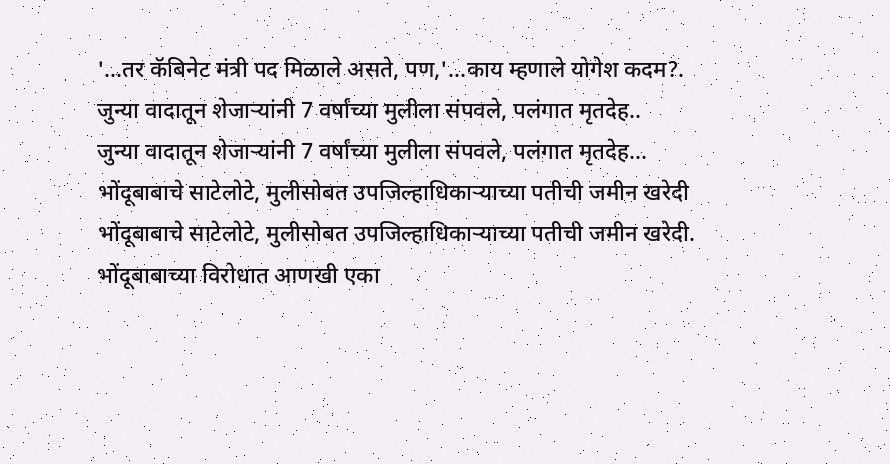'...तर कॅबिनेट मंत्री पद मिळाले असते, पण,'...काय म्हणाले योगेश कदम?.
जुन्या वादातून शेजाऱ्यांनी 7 वर्षांच्या मुलीला संपवले, पलंगात मृतदेह..
जुन्या वादातून शेजाऱ्यांनी 7 वर्षांच्या मुलीला संपवले, पलंगात मृतदेह...
भोंदूबाबाचे साटेलोटे, मुलीसोबत उपजिल्हाधिकाऱ्याच्या पतीची जमीन खरेदी
भोंदूबाबाचे साटेलोटे, मुलीसोबत उपजिल्हाधिकाऱ्याच्या पतीची जमीन खरेदी.
भोंदूबाबाच्या विरोधात आणखी एका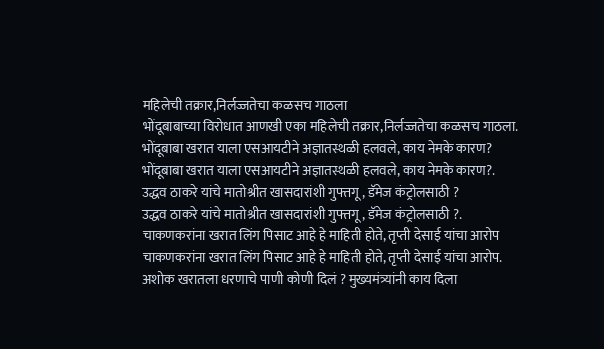महिलेची तक्रार,निर्लज्जतेचा कळसच गाठला
भोंदूबाबाच्या विरोधात आणखी एका महिलेची तक्रार,निर्लज्जतेचा कळसच गाठला.
भोंदूबाबा खरात याला एसआयटीने अज्ञातस्थळी हलवले, काय नेमके कारण?
भोंदूबाबा खरात याला एसआयटीने अज्ञातस्थळी हलवले, काय नेमके कारण?.
उद्धव ठाकरे यांचे मातोश्रीत खासदारांशी गुफ्तगू , डॅमेज कंट्रोलसाठी ?
उद्धव ठाकरे यांचे मातोश्रीत खासदारांशी गुफ्तगू , डॅमेज कंट्रोलसाठी ?.
चाकणकरांना खरात लिंग पिसाट आहे हे माहिती होते, तृप्ती देसाई यांचा आरोप
चाकणकरांना खरात लिंग पिसाट आहे हे माहिती होते, तृप्ती देसाई यांचा आरोप.
अशोक खरातला धरणाचे पाणी कोणी दिलं ? मुख्यमंत्र्यांनी काय दिला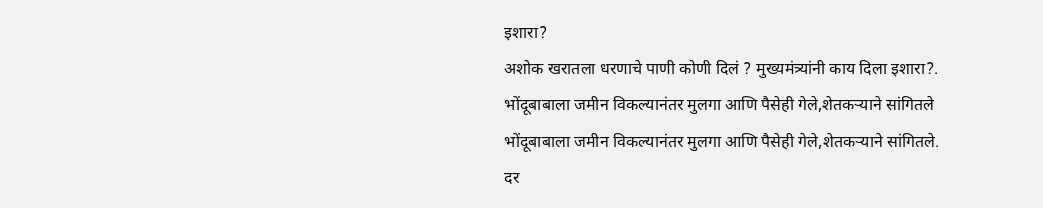इशारा?
अशोक खरातला धरणाचे पाणी कोणी दिलं ? मुख्यमंत्र्यांनी काय दिला इशारा?.
भोंदूबाबाला जमीन विकल्यानंतर मुलगा आणि पैसेही गेले,शेतकऱ्याने सांगितले
भोंदूबाबाला जमीन विकल्यानंतर मुलगा आणि पैसेही गेले,शेतकऱ्याने सांगितले.
दर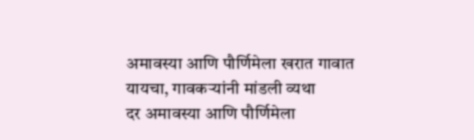अमावस्या आणि पौर्णिमेला खरात गावात यायचा, गावकऱ्यांनी मांडली व्यथा
दर अमावस्या आणि पौर्णिमेला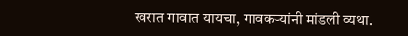खरात गावात यायचा, गावकऱ्यांनी मांडली व्यथा.